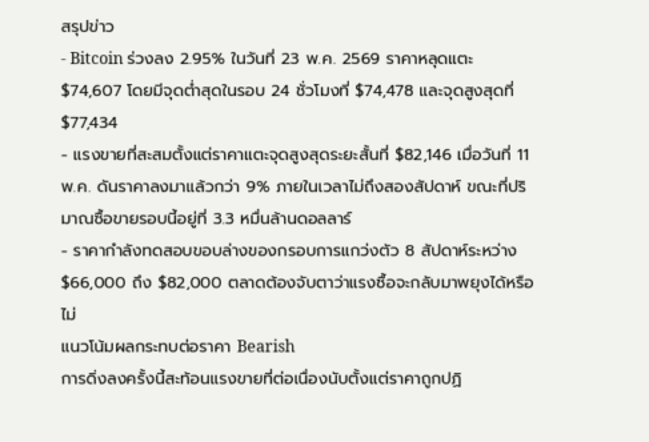สรุปข่าว
- Bitcoin ร่วงลง 2.95% ในวันที่ 23 พ.ค. 2569 ราคาหลุดแตะ $74,607 โดยมีจุดต่ำสุดในรอบ 24 ชั่วโมงที่ $74,478 และจุดสูงสุดที่ $77,434
- แรงขายที่สะสมตั้งแต่ราคาแตะจุดสูงสุดระยะสั้นที่ $82,146 เมื่อวันที่ 11 พ.ค. ดันราคาลงมาแล้วกว่า 9% ภายในเวลาไม่ถึงสองสัปดาห์ ขณะที่ปริมาณซื้อขายรอบนี้อยู่ที่ 3.3 หมื่นล้านดอลลาร์
- ราคากำลังทดสอบขอบล่างของกรอบการแกว่งตัว 8 สัปดาห์ระหว่าง $66,000 ถึง $82,000 ตลาดต้องจับตาว่าแรงซื้อจะกลับมาพยุงได้หรือไม่
แนวโน้มผลกระทบต่อราคา Bearish
การดิ่งลงครั้งนี้สะท้อนแรงขายที่ต่อเนื่องนับตั้งแต่ราคาถูกปฏิ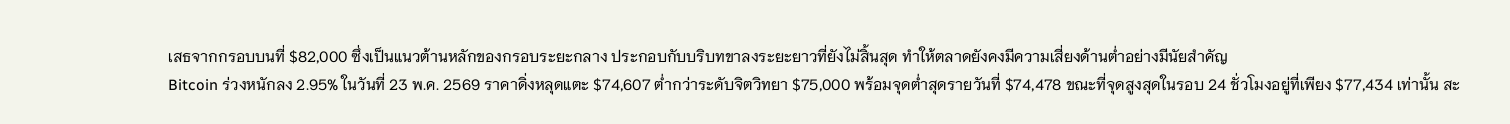เสธจากกรอบบนที่ $82,000 ซึ่งเป็นแนวต้านหลักของกรอบระยะกลาง ประกอบกับบริบทขาลงระยะยาวที่ยังไม่สิ้นสุด ทำให้ตลาดยังคงมีความเสี่ยงด้านต่ำอย่างมีนัยสำคัญ
Bitcoin ร่วงหนักลง 2.95% ในวันที่ 23 พ.ค. 2569 ราคาดิ่งหลุดแตะ $74,607 ต่ำกว่าระดับจิตวิทยา $75,000 พร้อมจุดต่ำสุดรายวันที่ $74,478 ขณะที่จุดสูงสุดในรอบ 24 ชั่วโมงอยู่ที่เพียง $77,434 เท่านั้น สะ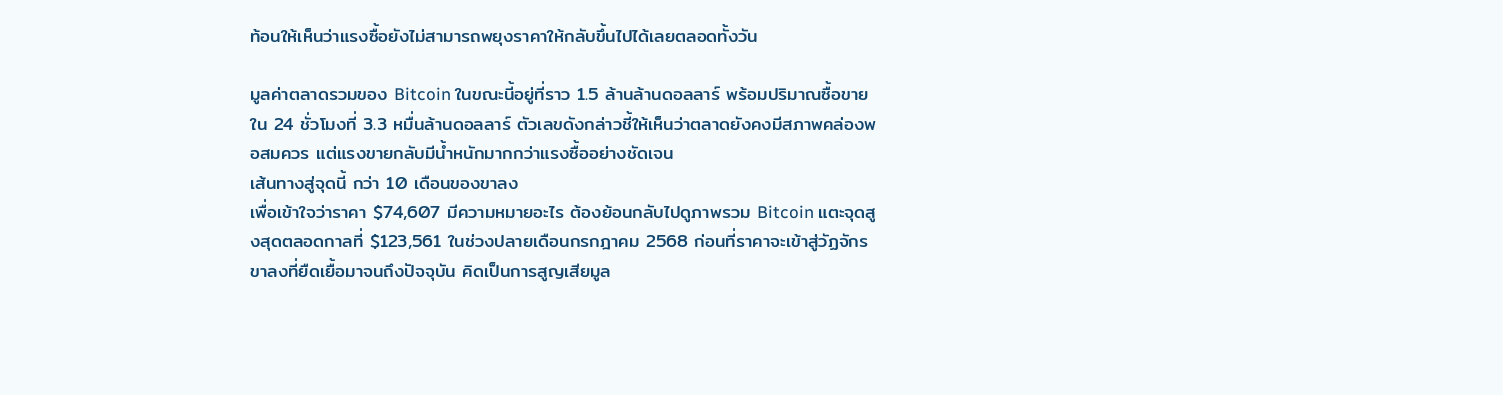ท้อนให้เห็นว่าแรงซื้อยังไม่สามารถพยุงราคาให้กลับขึ้นไปได้เลยตลอดทั้งวัน

มูลค่าตลาดรวมของ Bitcoin ในขณะนี้อยู่ที่ราว 1.5 ล้านล้านดอลลาร์ พร้อมปริมาณซื้อขายใน 24 ชั่วโมงที่ 3.3 หมื่นล้านดอลลาร์ ตัวเลขดังกล่าวชี้ให้เห็นว่าตลาดยังคงมีสภาพคล่องพอสมควร แต่แรงขายกลับมีน้ำหนักมากกว่าแรงซื้ออย่างชัดเจน
เส้นทางสู่จุดนี้ กว่า 10 เดือนของขาลง
เพื่อเข้าใจว่าราคา $74,607 มีความหมายอะไร ต้องย้อนกลับไปดูภาพรวม Bitcoin แตะจุดสูงสุดตลอดกาลที่ $123,561 ในช่วงปลายเดือนกรกฎาคม 2568 ก่อนที่ราคาจะเข้าสู่วัฏจักรขาลงที่ยืดเยื้อมาจนถึงปัจจุบัน คิดเป็นการสูญเสียมูล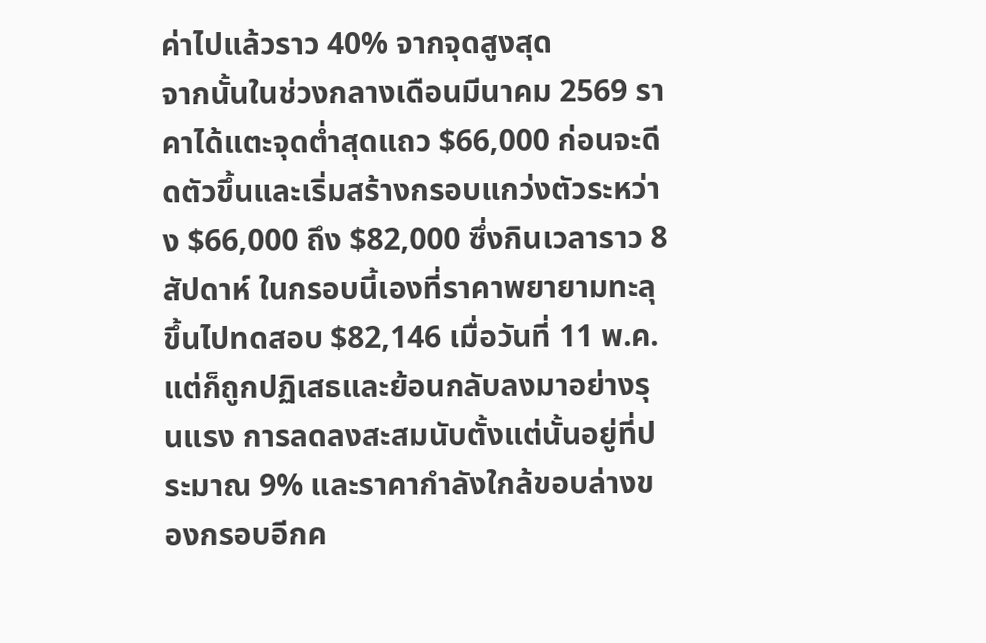ค่าไปแล้วราว 40% จากจุดสูงสุด
จากนั้นในช่วงกลางเดือนมีนาคม 2569 ราคาได้แตะจุดต่ำสุดแถว $66,000 ก่อนจะดีดตัวขึ้นและเริ่มสร้างกรอบแกว่งตัวระหว่าง $66,000 ถึง $82,000 ซึ่งกินเวลาราว 8 สัปดาห์ ในกรอบนี้เองที่ราคาพยายามทะลุขึ้นไปทดสอบ $82,146 เมื่อวันที่ 11 พ.ค. แต่ก็ถูกปฏิเสธและย้อนกลับลงมาอย่างรุนแรง การลดลงสะสมนับตั้งแต่นั้นอยู่ที่ประมาณ 9% และราคากำลังใกล้ขอบล่างของกรอบอีกค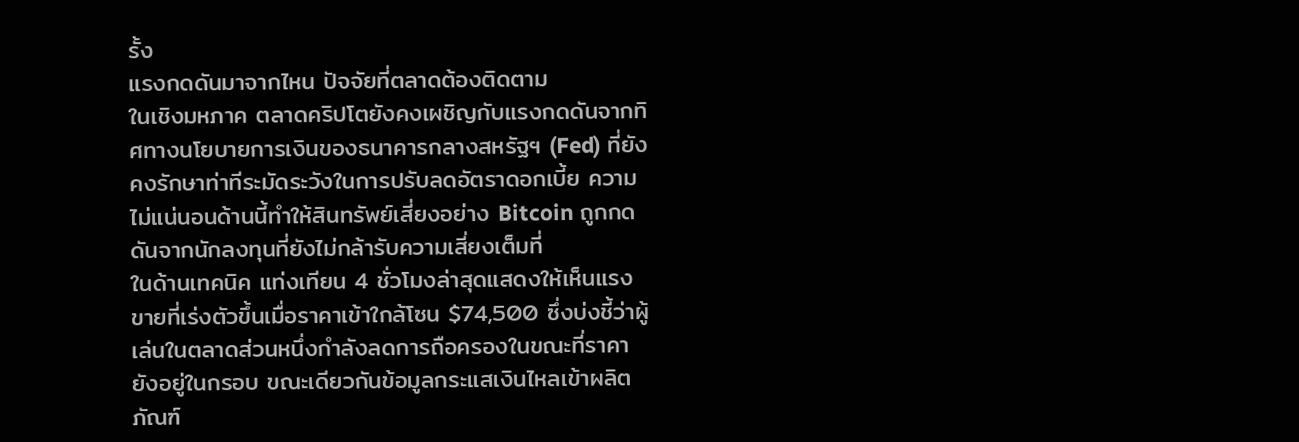รั้ง
แรงกดดันมาจากไหน ปัจจัยที่ตลาดต้องติดตาม
ในเชิงมหภาค ตลาดคริปโตยังคงเผชิญกับแรงกดดันจากทิศทางนโยบายการเงินของธนาคารกลางสหรัฐฯ (Fed) ที่ยังคงรักษาท่าทีระมัดระวังในการปรับลดอัตราดอกเบี้ย ความไม่แน่นอนด้านนี้ทำให้สินทรัพย์เสี่ยงอย่าง Bitcoin ถูกกดดันจากนักลงทุนที่ยังไม่กล้ารับความเสี่ยงเต็มที่
ในด้านเทคนิค แท่งเทียน 4 ชั่วโมงล่าสุดแสดงให้เห็นแรงขายที่เร่งตัวขึ้นเมื่อราคาเข้าใกล้โซน $74,500 ซึ่งบ่งชี้ว่าผู้เล่นในตลาดส่วนหนึ่งกำลังลดการถือครองในขณะที่ราคายังอยู่ในกรอบ ขณะเดียวกันข้อมูลกระแสเงินไหลเข้าผลิตภัณฑ์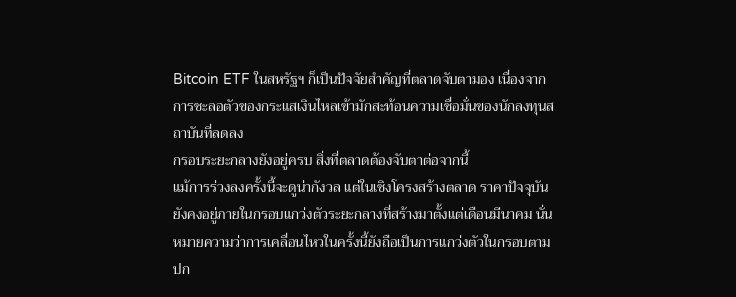Bitcoin ETF ในสหรัฐฯ ก็เป็นปัจจัยสำคัญที่ตลาดจับตามอง เนื่องจากการชะลอตัวของกระแสเงินไหลเข้ามักสะท้อนความเชื่อมั่นของนักลงทุนสถาบันที่ลดลง
กรอบระยะกลางยังอยู่ครบ สิ่งที่ตลาดต้องจับตาต่อจากนี้
แม้การร่วงลงครั้งนี้จะดูน่ากังวล แต่ในเชิงโครงสร้างตลาด ราคาปัจจุบันยังคงอยู่ภายในกรอบแกว่งตัวระยะกลางที่สร้างมาตั้งแต่เดือนมีนาคม นั่นหมายความว่าการเคลื่อนไหวในครั้งนี้ยังถือเป็นการแกว่งตัวในกรอบตามปก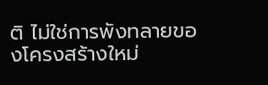ติ ไม่ใช่การพังทลายของโครงสร้างใหม่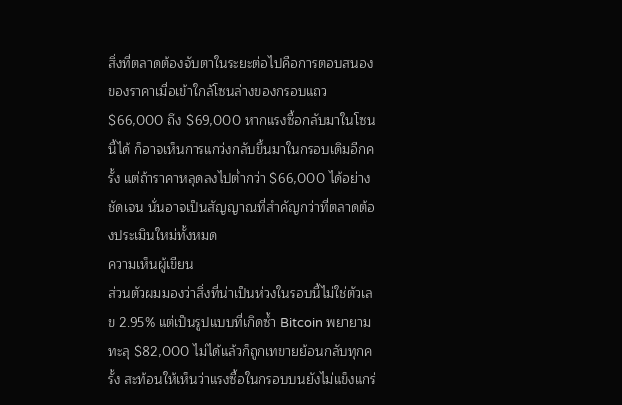สิ่งที่ตลาดต้องจับตาในระยะต่อไปคือการตอบสนองของราคาเมื่อเข้าใกล้โซนล่างของกรอบแถว $66,000 ถึง $69,000 หากแรงซื้อกลับมาในโซนนี้ได้ ก็อาจเห็นการแกว่งกลับขึ้นมาในกรอบเดิมอีกครั้ง แต่ถ้าราคาหลุดลงไปต่ำกว่า $66,000 ได้อย่างชัดเจน นั่นอาจเป็นสัญญาณที่สำคัญกว่าที่ตลาดต้องประเมินใหม่ทั้งหมด
ความเห็นผู้เขียน
ส่วนตัวผมมองว่าสิ่งที่น่าเป็นห่วงในรอบนี้ไม่ใช่ตัวเลข 2.95% แต่เป็นรูปแบบที่เกิดซ้ำ Bitcoin พยายามทะลุ $82,000 ไม่ได้แล้วก็ถูกเทขายย้อนกลับทุกครั้ง สะท้อนให้เห็นว่าแรงซื้อในกรอบบนยังไม่แข็งแกร่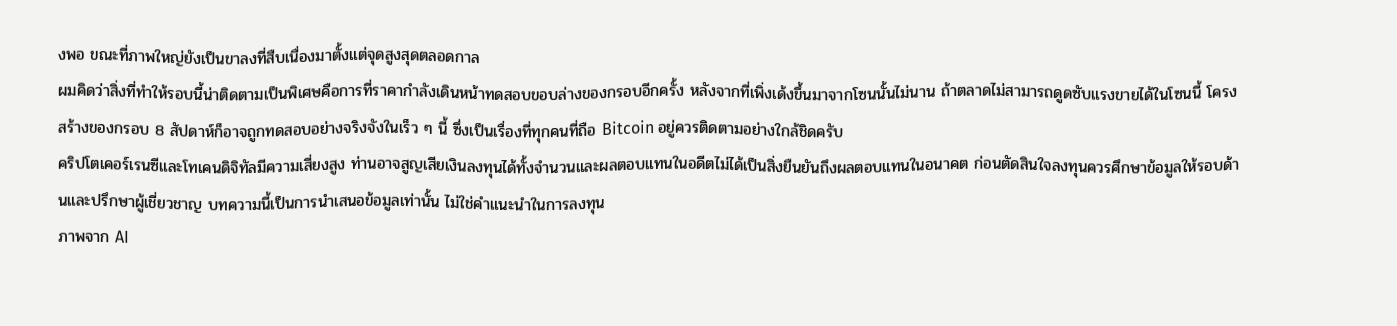งพอ ขณะที่ภาพใหญ่ยังเป็นขาลงที่สืบเนื่องมาตั้งแต่จุดสูงสุดตลอดกาล
ผมคิดว่าสิ่งที่ทำให้รอบนี้น่าติดตามเป็นพิเศษคือการที่ราคากำลังเดินหน้าทดสอบขอบล่างของกรอบอีกครั้ง หลังจากที่เพิ่งเด้งขึ้นมาจากโซนนั้นไม่นาน ถ้าตลาดไม่สามารถดูดซับแรงขายได้ในโซนนี้ โครงสร้างของกรอบ 8 สัปดาห์ก็อาจถูกทดสอบอย่างจริงจังในเร็ว ๆ นี้ ซึ่งเป็นเรื่องที่ทุกคนที่ถือ Bitcoin อยู่ควรติดตามอย่างใกล้ชิดครับ
คริปโตเคอร์เรนซีและโทเคนดิจิทัลมีความเสี่ยงสูง ท่านอาจสูญเสียเงินลงทุนได้ทั้งจำนวนและผลตอบแทนในอดีตไม่ได้เป็นสิ่งยืนยันถึงผลตอบแทนในอนาคต ก่อนตัดสินใจลงทุนควรศึกษาข้อมูลให้รอบด้านและปรึกษาผู้เชี่ยวชาญ บทความนี้เป็นการนำเสนอข้อมูลเท่านั้น ไม่ใช่คำแนะนำในการลงทุน
ภาพจาก AI